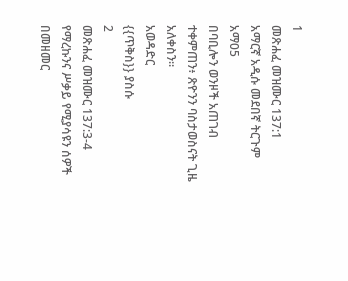1
መጽሐፈ መዝሙር 137:1
አማርኛ አዲሱ መደበኛ ትርጉም
አማ05
በባቢሎን ወንዞች አጠገብ ተቀምጠን፥ ጽዮንን ባስታወስናት ጊዜ አለቀስን።
አወዳድር
{{ጥቅስ}} ያስሱ
2
መጽሐፈ መዝሙር 137:3-4
የማረኩንና ሥቃይ የሚያሳዩን ሰዎች በመዘመር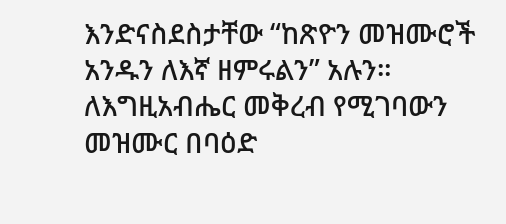እንድናስደስታቸው “ከጽዮን መዝሙሮች አንዱን ለእኛ ዘምሩልን” አሉን። ለእግዚአብሔር መቅረብ የሚገባውን መዝሙር በባዕድ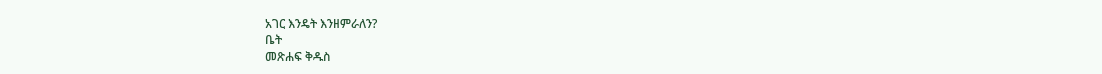አገር እንዴት እንዘምራለን?
ቤት
መጽሐፍ ቅዱስ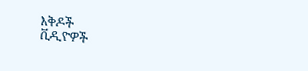እቅዶች
ቪዲዮዎች